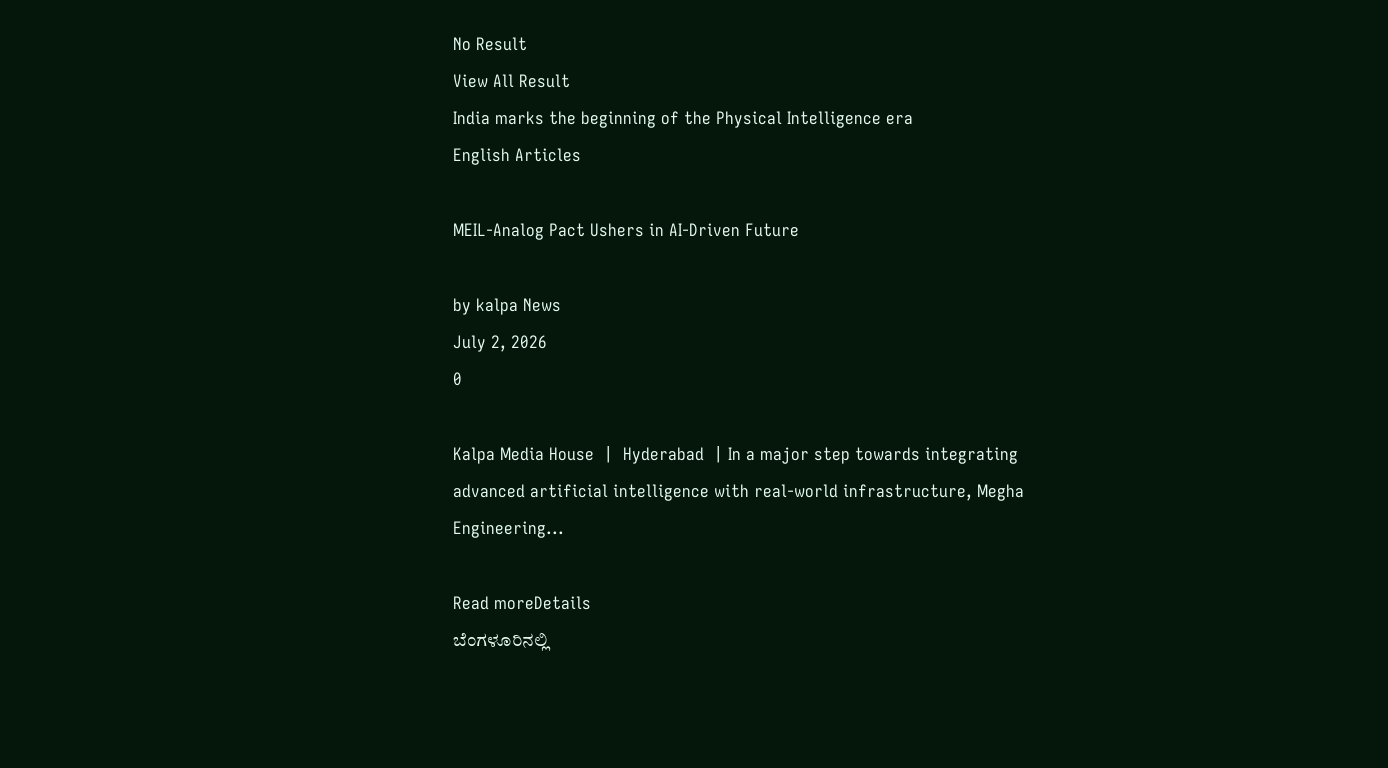No Result
View All Result
India marks the beginning of the Physical Intelligence era
English Articles

MEIL-Analog Pact Ushers in AI-Driven Future

by kalpa News
July 2, 2026
0

Kalpa Media House  |  Hyderabad  | In a major step towards integrating advanced artificial intelligence with real-world infrastructure, Megha Engineering...

Read moreDetails
ಬೆಂಗಳೂರಿನಲ್ಲಿ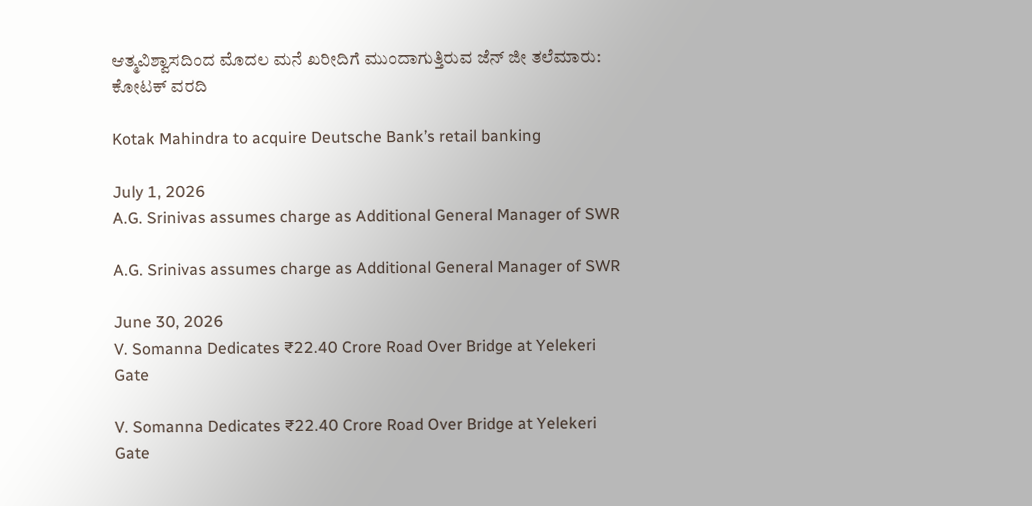ಆತ್ಮವಿಶ್ವಾಸದಿಂದ ಮೊದಲ ಮನೆ ಖರೀದಿಗೆ ಮುಂದಾಗುತ್ತಿರುವ ಜೆನ್ ಜೀ ತಲೆಮಾರು: ಕೋಟಕ್ ವರದಿ

Kotak Mahindra to acquire Deutsche Bank’s retail banking

July 1, 2026
A.G. Srinivas assumes charge as Additional General Manager of SWR

A.G. Srinivas assumes charge as Additional General Manager of SWR

June 30, 2026
V. Somanna Dedicates ₹22.40 Crore Road Over Bridge at Yelekeri Gate

V. Somanna Dedicates ₹22.40 Crore Road Over Bridge at Yelekeri Gate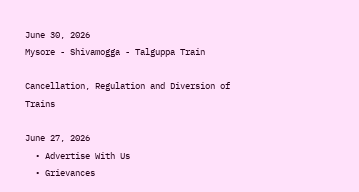June 30, 2026
Mysore - Shivamogga - Talguppa Train

Cancellation, Regulation and Diversion of Trains

June 27, 2026
  • Advertise With Us
  • Grievances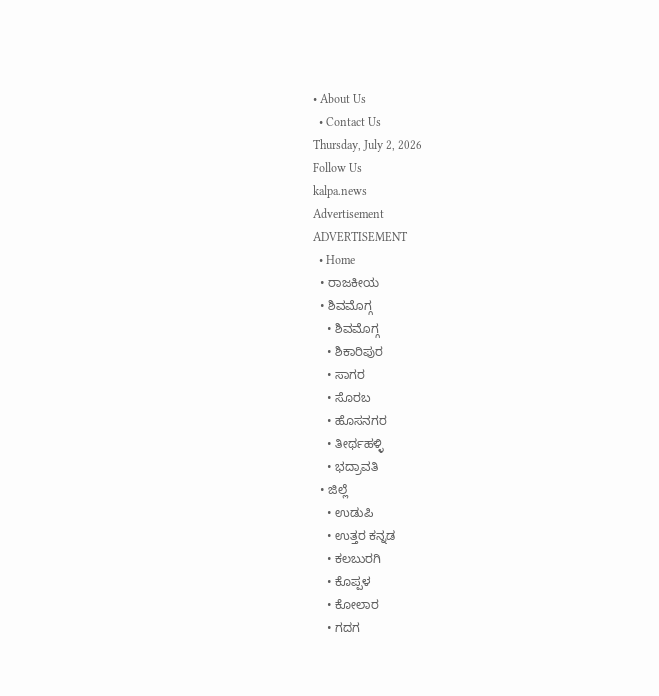• About Us
  • Contact Us
Thursday, July 2, 2026
Follow Us
kalpa.news
Advertisement
ADVERTISEMENT
  • Home
  • ರಾಜಕೀಯ
  • ಶಿವಮೊಗ್ಗ
    • ಶಿವಮೊಗ್ಗ
    • ಶಿಕಾರಿಪುರ
    • ಸಾಗರ
    • ಸೊರಬ
    • ಹೊಸನಗರ
    • ತೀರ್ಥಹಳ್ಳಿ
    • ಭದ್ರಾವತಿ
  • ಜಿಲ್ಲೆ
    • ಉಡುಪಿ
    • ಉತ್ತರ ಕನ್ನಡ
    • ಕಲಬುರಗಿ
    • ಕೊಪ್ಪಳ
    • ಕೋಲಾರ
    • ಗದಗ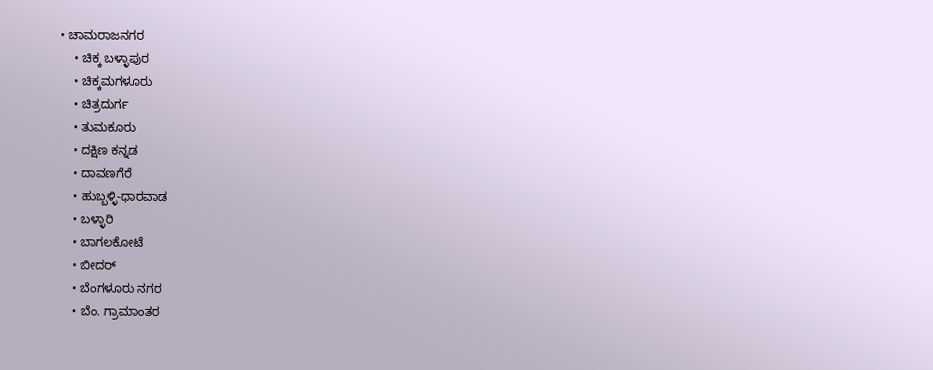• ಚಾಮರಾಜನಗರ
    • ಚಿಕ್ಕ ಬಳ್ಳಾಪುರ
    • ಚಿಕ್ಕಮಗಳೂರು
    • ಚಿತ್ರದುರ್ಗ
    • ತುಮಕೂರು
    • ದಕ್ಷಿಣ ಕನ್ನಡ
    • ದಾವಣಗೆರೆ
    • ಹುಬ್ಬಳ್ಳಿ-ಧಾರವಾಡ
    • ಬಳ್ಳಾರಿ
    • ಬಾಗಲಕೋಟೆ
    • ಬೀದರ್
    • ಬೆಂಗಳೂರು ನಗರ
    • ಬೆಂ. ಗ್ರಾಮಾಂತರ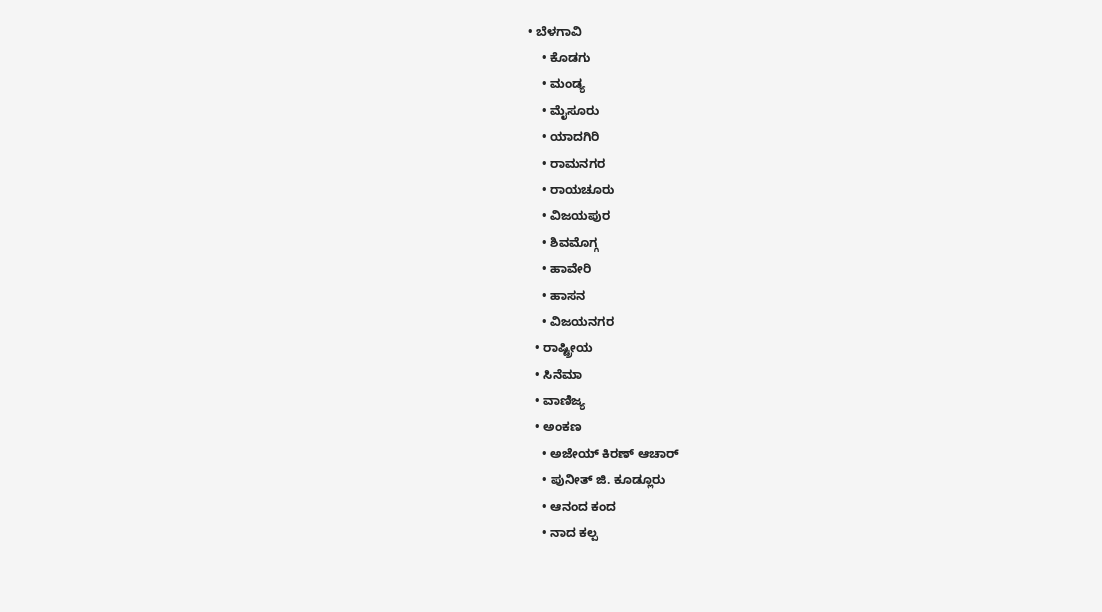• ಬೆಳಗಾವಿ
    • ಕೊಡಗು
    • ಮಂಡ್ಯ
    • ಮೈಸೂರು
    • ಯಾದಗಿರಿ
    • ರಾಮನಗರ
    • ರಾಯಚೂರು
    • ವಿಜಯಪುರ
    • ಶಿವಮೊಗ್ಗ
    • ಹಾವೇರಿ
    • ಹಾಸನ
    • ವಿಜಯನಗರ
  • ರಾಷ್ಟ್ರೀಯ
  • ಸಿನೆಮಾ
  • ವಾಣಿಜ್ಯ
  • ಅಂಕಣ
    • ಅಜೇಯ್ ಕಿರಣ್ ಆಚಾರ್
    • ಪುನೀತ್ ಜಿ. ಕೂಡ್ಲೂರು
    • ಆನಂದ ಕಂದ
    • ನಾದ ಕಲ್ಪ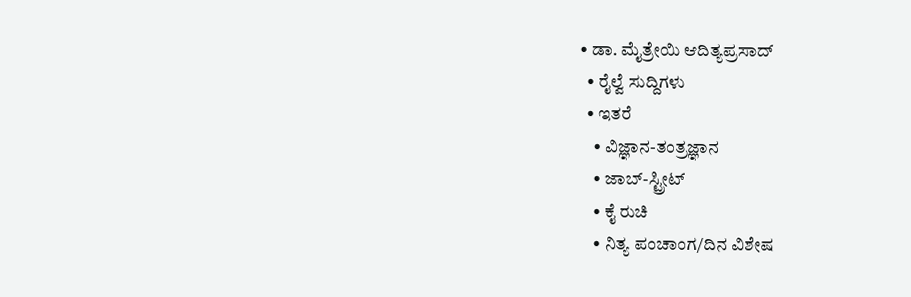• ಡಾ. ಮೈತ್ರೇಯಿ ಆದಿತ್ಯಪ್ರಸಾದ್
  • ರೈಲ್ವೆ ಸುದ್ದಿಗಳು
  • ಇತರೆ
    • ವಿಜ್ಞಾನ-ತಂತ್ರಜ್ಞಾನ
    • ಜಾಬ್-ಸ್ಟ್ರೀಟ್
    • ಕೈ ರುಚಿ
    • ನಿತ್ಯ ಪಂಚಾಂಗ/ದಿನ ವಿಶೇಷ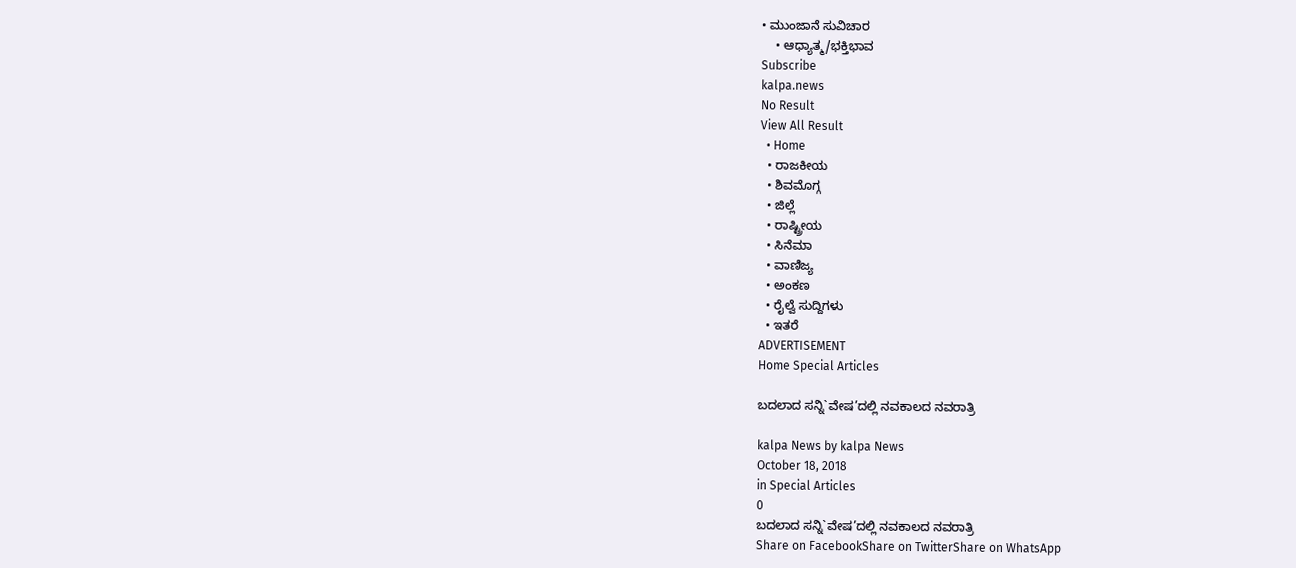• ಮುಂಜಾನೆ ಸುವಿಚಾರ
    • ಆಧ್ಯಾತ್ಮ/ಭಕ್ತಿಭಾವ
Subscribe
kalpa.news
No Result
View All Result
  • Home
  • ರಾಜಕೀಯ
  • ಶಿವಮೊಗ್ಗ
  • ಜಿಲ್ಲೆ
  • ರಾಷ್ಟ್ರೀಯ
  • ಸಿನೆಮಾ
  • ವಾಣಿಜ್ಯ
  • ಅಂಕಣ
  • ರೈಲ್ವೆ ಸುದ್ದಿಗಳು
  • ಇತರೆ
ADVERTISEMENT
Home Special Articles

ಬದಲಾದ ಸನ್ನಿ`ವೇಷ’ದಲ್ಲಿ ನವಕಾಲದ ನವರಾತ್ರಿ

kalpa News by kalpa News
October 18, 2018
in Special Articles
0
ಬದಲಾದ ಸನ್ನಿ`ವೇಷ’ದಲ್ಲಿ ನವಕಾಲದ ನವರಾತ್ರಿ
Share on FacebookShare on TwitterShare on WhatsApp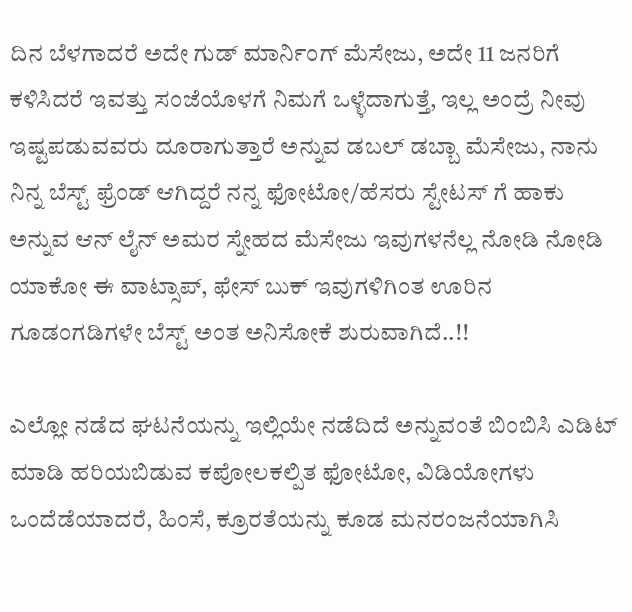ದಿನ ಬೆಳಗಾದರೆ ಅದೇ ಗುಡ್ ಮಾರ್ನಿಂಗ್ ಮೆಸೇಜು, ಅದೇ 11 ಜನರಿಗೆ ಕಳಿಸಿದರೆ ಇವತ್ತು ಸಂಜೆಯೊಳಗೆ ನಿಮಗೆ ಒಳ್ಳೆದಾಗುತ್ತೆ, ಇಲ್ಲ ಅಂದ್ರೆ ನೀವು ಇಷ್ಟಪಡುವವರು ದೂರಾಗುತ್ತಾರೆ ಅನ್ನುವ ಡಬಲ್ ಡಬ್ಬಾ ಮೆಸೇಜು, ನಾನು ನಿನ್ನ ಬೆಸ್ಟ್ ಫ್ರೆಂಡ್ ಆಗಿದ್ದರೆ ನನ್ನ ಫೋಟೋ/ಹೆಸರು ಸ್ಟೇಟಸ್ ಗೆ ಹಾಕು ಅನ್ನುವ ಆನ್ ಲೈನ್ ಅಮರ ಸ್ನೇಹದ ಮೆಸೇಜು ಇವುಗಳನೆಲ್ಲ ನೋಡಿ ನೋಡಿ ಯಾಕೋ ಈ ವಾಟ್ಸಾಪ್, ಫೇಸ್ ಬುಕ್ ಇವುಗಳಿಗಿಂತ ಊರಿನ ಗೂಡಂಗಡಿಗಳೇ ಬೆಸ್ಟ್ ಅಂತ ಅನಿಸೋಕೆ ಶುರುವಾಗಿದೆ..!!

ಎಲ್ಲೋ ನಡೆದ ಘಟನೆಯನ್ನು ಇಲ್ಲಿಯೇ ನಡೆದಿದೆ ಅನ್ನುವಂತೆ ಬಿಂಬಿಸಿ ಎಡಿಟ್ ಮಾಡಿ ಹರಿಯಬಿಡುವ ಕಪೋಲಕಲ್ಪಿತ ಫೋಟೋ, ವಿಡಿಯೋಗಳು ಒಂದೆಡೆಯಾದರೆ, ಹಿಂಸೆ, ಕ್ರೂರತೆಯನ್ನು ಕೂಡ ಮನರಂಜನೆಯಾಗಿಸಿ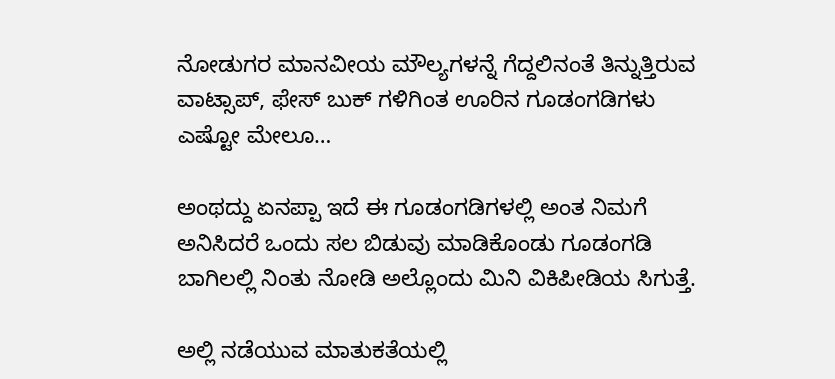ನೋಡುಗರ ಮಾನವೀಯ ಮೌಲ್ಯಗಳನ್ನೆ ಗೆದ್ದಲಿನಂತೆ ತಿನ್ನುತ್ತಿರುವ ವಾಟ್ಸಾಪ್, ಫೇಸ್ ಬುಕ್ ಗಳಿಗಿಂತ ಊರಿನ ಗೂಡಂಗಡಿಗಳು ಎಷ್ಟೋ ಮೇಲೂ…

ಅಂಥದ್ದು ಏನಪ್ಪಾ ಇದೆ ಈ ಗೂಡಂಗಡಿಗಳಲ್ಲಿ ಅಂತ ನಿಮಗೆ ಅನಿಸಿದರೆ ಒಂದು ಸಲ ಬಿಡುವು ಮಾಡಿಕೊಂಡು ಗೂಡಂಗಡಿ ಬಾಗಿಲಲ್ಲಿ ನಿಂತು ನೋಡಿ ಅಲ್ಲೊಂದು ಮಿನಿ ವಿಕಿಪೀಡಿಯ ಸಿಗುತ್ತೆ.

ಅಲ್ಲಿ ನಡೆಯುವ ಮಾತುಕತೆಯಲ್ಲಿ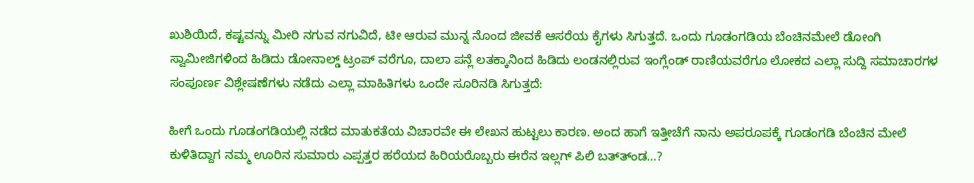ಖುಶಿಯಿದೆ, ಕಷ್ಟವನ್ನು ಮೀರಿ ನಗುವ ನಗುವಿದೆ, ಟೀ ಆರುವ ಮುನ್ನ ನೊಂದ ಜೀವಕೆ ಆಸರೆಯ ಕೈಗಳು ಸಿಗುತ್ತದೆ. ಒಂದು ಗೂಡಂಗಡಿಯ ಬೆಂಚಿನಮೇಲೆ ಡೋಂಗಿ ಸ್ವಾಮೀಜಿಗಳಿಂದ ಹಿಡಿದು ಡೋನಾಲ್ಡ್ ಟ್ರಂಪ್ ವರೆಗೂ, ದಾಲಾ ಪನ್ಲೆ ಲತಕ್ಕಾನಿಂದ ಹಿಡಿದು ಲಂಡನಲ್ಲಿರುವ ಇಂಗ್ಲೆಂಡ್ ರಾಣಿಯವರೆಗೂ ಲೋಕದ ಎಲ್ಲಾ ಸುದ್ದಿ ಸಮಾಚಾರಗಳ ಸಂಪೂರ್ಣ ವಿಶ್ಲೇಷಣೆಗಳು ನಡೆದು ಎಲ್ಲಾ ಮಾಹಿತಿಗಳು ಒಂದೇ ಸೂರಿನಡಿ ಸಿಗುತ್ತದೆ:

ಹೀಗೆ ಒಂದು ಗೂಡಂಗಡಿಯಲ್ಲಿ ನಡೆದ ಮಾತುಕತೆಯ ವಿಚಾರವೇ ಈ ಲೇಖನ ಹುಟ್ಟಲು ಕಾರಣ. ಅಂದ ಹಾಗೆ ಇತ್ತೀಚೆಗೆ ನಾನು ಅಪರೂಪಕ್ಕೆ ಗೂಡಂಗಡಿ ಬೆಂಚಿನ ಮೇಲೆ ಕುಳಿತಿದ್ದಾಗ ನಮ್ಮ ಊರಿನ ಸುಮಾರು ಎಪ್ಪತ್ತರ ಹರೆಯದ ಹಿರಿಯರೊಬ್ಬರು ಈರೆನ ಇಲ್ಲಗ್ ಪಿಲಿ ಬತ್ತ್‍ಂಡ…?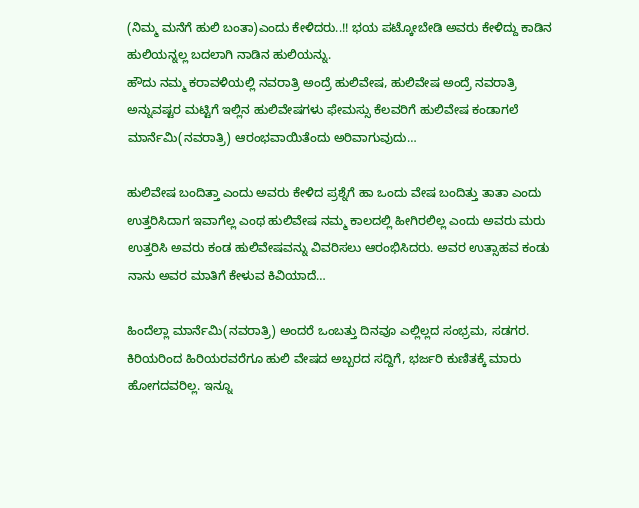(ನಿಮ್ಮ ಮನೆಗೆ ಹುಲಿ ಬಂತಾ)ಎಂದು ಕೇಳಿದರು..!! ಭಯ ಪಟ್ಕೋಬೇಡಿ ಅವರು ಕೇಳಿದ್ದು ಕಾಡಿನ ಹುಲಿಯನ್ನಲ್ಲ ಬದಲಾಗಿ ನಾಡಿನ ಹುಲಿಯನ್ನು.
ಹೌದು ನಮ್ಮ ಕರಾವಳಿಯಲ್ಲಿ ನವರಾತ್ರಿ ಅಂದ್ರೆ ಹುಲಿವೇಷ, ಹುಲಿವೇಷ ಅಂದ್ರೆ ನವರಾತ್ರಿ ಅನ್ನುವಷ್ಟರ ಮಟ್ಟಿಗೆ ಇಲ್ಲಿನ ಹುಲಿವೇಷಗಳು ಫೇಮಸ್ಸು ಕೆಲವರಿಗೆ ಹುಲಿವೇಷ ಕಂಡಾಗಲೆ ಮಾರ್ನೆಮಿ(ನವರಾತ್ರಿ) ಆರಂಭವಾಯಿತೆಂದು ಅರಿವಾಗುವುದು…

ಹುಲಿವೇಷ ಬಂದಿತ್ತಾ ಎಂದು ಅವರು ಕೇಳಿದ ಪ್ರಶ್ನೆಗೆ ಹಾ ಒಂದು ವೇಷ ಬಂದಿತ್ತು ತಾತಾ ಎಂದು ಉತ್ತರಿಸಿದಾಗ ಇವಾಗೆಲ್ಲ ಎಂಥ ಹುಲಿವೇಷ ನಮ್ಮ ಕಾಲದಲ್ಲಿ ಹೀಗಿರಲಿಲ್ಲ ಎಂದು ಅವರು ಮರು ಉತ್ತರಿಸಿ ಅವರು ಕಂಡ ಹುಲಿವೇಷವನ್ನು ವಿವರಿಸಲು ಆರಂಭಿಸಿದರು. ಅವರ ಉತ್ಸಾಹವ ಕಂಡು ನಾನು ಅವರ ಮಾತಿಗೆ ಕೇಳುವ ಕಿವಿಯಾದೆ…

ಹಿಂದೆಲ್ಲಾ ಮಾರ್ನೆಮಿ(ನವರಾತ್ರಿ) ಅಂದರೆ ಒಂಬತ್ತು ದಿನವೂ ಎಲ್ಲಿಲ್ಲದ ಸಂಭ್ರಮ, ಸಡಗರ. ಕಿರಿಯರಿಂದ ಹಿರಿಯರವರೆಗೂ ಹುಲಿ ವೇಷದ ಅಬ್ಬರದ ಸದ್ದಿಗೆ, ಭರ್ಜರಿ ಕುಣಿತಕ್ಕೆ ಮಾರು ಹೋಗದವರಿಲ್ಲ. ಇನ್ನೂ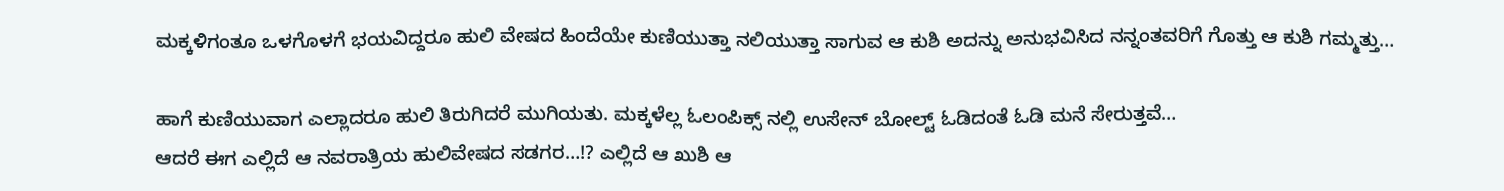ಮಕ್ಕಳಿಗಂತೂ ಒಳಗೊಳಗೆ ಭಯವಿದ್ದರೂ ಹುಲಿ ವೇಷದ ಹಿಂದೆಯೇ ಕುಣಿಯುತ್ತಾ ನಲಿಯುತ್ತಾ ಸಾಗುವ ಆ ಕುಶಿ ಅದನ್ನು ಅನುಭವಿಸಿದ ನನ್ನಂತವರಿಗೆ ಗೊತ್ತು ಆ ಕುಶಿ ಗಮ್ಮತ್ತು…

ಹಾಗೆ ಕುಣಿಯುವಾಗ ಎಲ್ಲಾದರೂ ಹುಲಿ ತಿರುಗಿದರೆ ಮುಗಿಯತು. ಮಕ್ಕಳೆಲ್ಲ ಓಲಂಪಿಕ್ಸ್ ನಲ್ಲಿ ಉಸೇನ್ ಬೋಲ್ಟ್ ಓಡಿದಂತೆ ಓಡಿ ಮನೆ ಸೇರುತ್ತವೆ…
ಆದರೆ ಈಗ ಎಲ್ಲಿದೆ ಆ ನವರಾತ್ರಿಯ ಹುಲಿವೇಷದ ಸಡಗರ…!? ಎಲ್ಲಿದೆ ಆ ಖುಶಿ ಆ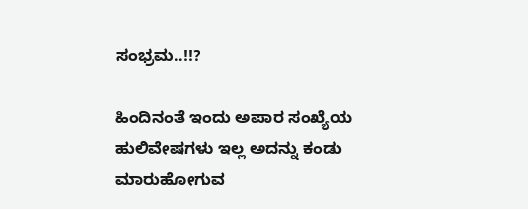ಸಂಭ್ರಮ..!!?

ಹಿಂದಿನಂತೆ ಇಂದು ಅಪಾರ ಸಂಖ್ಯೆಯ ಹುಲಿವೇಷಗಳು ಇಲ್ಲ ಅದನ್ನು ಕಂಡು ಮಾರುಹೋಗುವ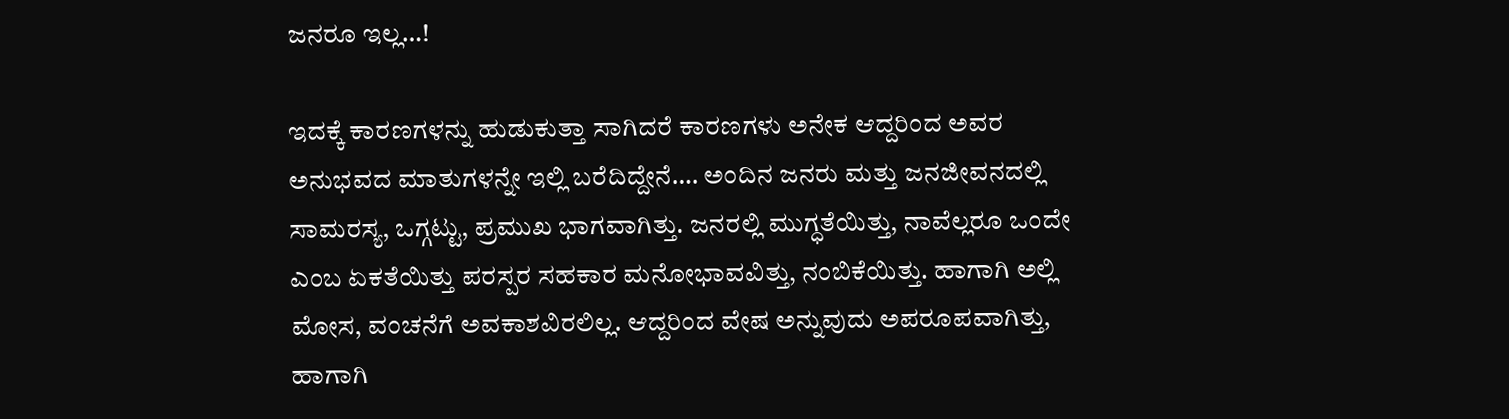ಜನರೂ ಇಲ್ಲ…!

ಇದಕ್ಕೆ ಕಾರಣಗಳನ್ನು ಹುಡುಕುತ್ತಾ ಸಾಗಿದರೆ ಕಾರಣಗಳು ಅನೇಕ ಆದ್ದರಿಂದ ಅವರ ಅನುಭವದ ಮಾತುಗಳನ್ನೇ ಇಲ್ಲಿ ಬರೆದಿದ್ದೇನೆ…. ಅಂದಿನ ಜನರು ಮತ್ತು ಜನಜೀವನದಲ್ಲಿ ಸಾಮರಸ್ಯ, ಒಗ್ಗಟ್ಟು, ಪ್ರಮುಖ ಭಾಗವಾಗಿತ್ತು. ಜನರಲ್ಲಿ ಮುಗ್ಧತೆಯಿತ್ತು, ನಾವೆಲ್ಲರೂ ಒಂದೇ ಎಂಬ ಏಕತೆಯಿತ್ತು ಪರಸ್ಪರ ಸಹಕಾರ ಮನೋಭಾವವಿತ್ತು, ನಂಬಿಕೆಯಿತ್ತು. ಹಾಗಾಗಿ ಅಲ್ಲಿ ಮೋಸ, ವಂಚನೆಗೆ ಅವಕಾಶವಿರಲಿಲ್ಲ. ಆದ್ದರಿಂದ ವೇಷ ಅನ್ನುವುದು ಅಪರೂಪವಾಗಿತ್ತು, ಹಾಗಾಗಿ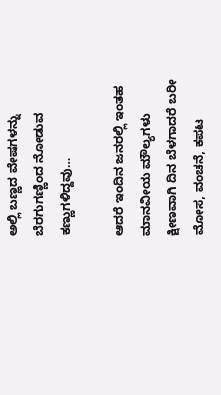ಅಲ್ಲಿ ಬಣ್ಣದ ವೇಷಗಳನ್ನು ಬೆರಗುಗಣ್ಣಿಂದ ನೋಡುವ ಕಣ್ಣುಗಳಿದ್ದವು…

ಆದರೆ ಇಂದಿನ ಜನರಲ್ಲಿ ಇಂತಹ ಮಾನವೀಯ ಮೌಲ್ಯಗಳು ಕ್ಷೀಣವಾಗಿ ದಿನ ಬೆಳಗಾದರೆ ಬರೀ ಮೋಸ, ವಂಚನೆ, ಕಪಟ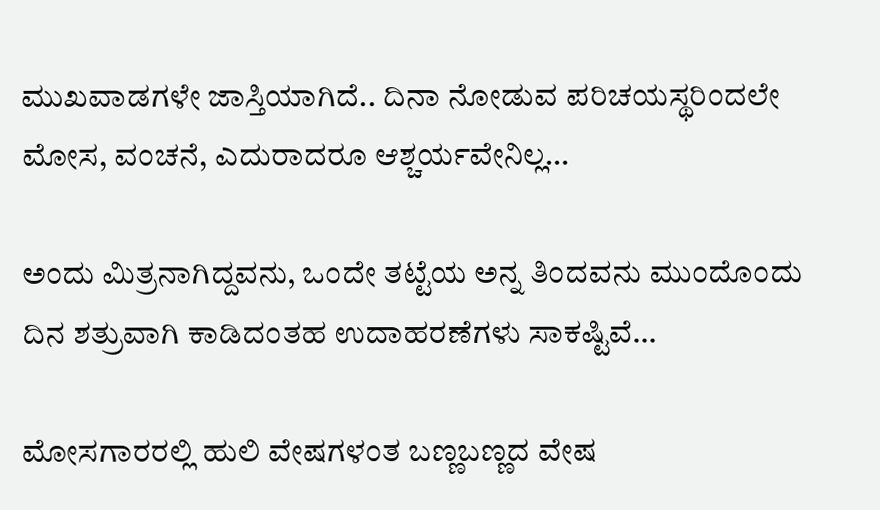ಮುಖವಾಡಗಳೇ ಜಾಸ್ತಿಯಾಗಿದೆ.. ದಿನಾ ನೋಡುವ ಪರಿಚಯಸ್ಥರಿಂದಲೇ ಮೋಸ, ವಂಚನೆ, ಎದುರಾದರೂ ಆಶ್ಚರ್ಯವೇನಿಲ್ಲ…

ಅಂದು ಮಿತ್ರನಾಗಿದ್ದವನು, ಒಂದೇ ತಟ್ಟೆಯ ಅನ್ನ ತಿಂದವನು ಮುಂದೊಂದು ದಿನ ಶತ್ರುವಾಗಿ ಕಾಡಿದಂತಹ ಉದಾಹರಣೆಗಳು ಸಾಕಷ್ಟಿವೆ…

ಮೋಸಗಾರರಲ್ಲಿ ಹುಲಿ ವೇಷಗಳಂತ ಬಣ್ಣಬಣ್ಣದ ವೇಷ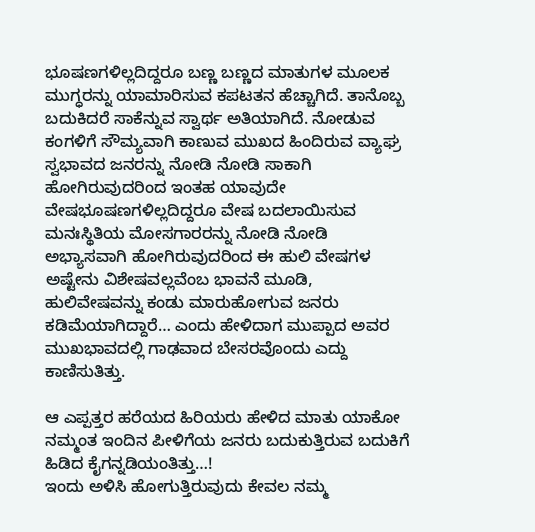ಭೂಷಣಗಳಿಲ್ಲದಿದ್ದರೂ ಬಣ್ಣ ಬಣ್ಣದ ಮಾತುಗಳ ಮೂಲಕ ಮುಗ್ಧರನ್ನು ಯಾಮಾರಿಸುವ ಕಪಟತನ ಹೆಚ್ಚಾಗಿದೆ. ತಾನೊಬ್ಬ ಬದುಕಿದರೆ ಸಾಕೆನ್ನುವ ಸ್ವಾರ್ಥ ಅತಿಯಾಗಿದೆ. ನೋಡುವ ಕಂಗಳಿಗೆ ಸೌಮ್ಯವಾಗಿ ಕಾಣುವ ಮುಖದ ಹಿಂದಿರುವ ವ್ಯಾಘ್ರ ಸ್ವಭಾವದ ಜನರನ್ನು ನೋಡಿ ನೋಡಿ ಸಾಕಾಗಿ ಹೋಗಿರುವುದರಿಂದ ಇಂತಹ ಯಾವುದೇ ವೇಷಭೂಷಣಗಳಿಲ್ಲದಿದ್ದರೂ ವೇಷ ಬದಲಾಯಿಸುವ ಮನಃಸ್ಥಿತಿಯ ಮೋಸಗಾರರನ್ನು ನೋಡಿ ನೋಡಿ ಅಭ್ಯಾಸವಾಗಿ ಹೋಗಿರುವುದರಿಂದ ಈ ಹುಲಿ ವೇಷಗಳ ಅಷ್ಟೇನು ವಿಶೇಷವಲ್ಲವೆಂಬ ಭಾವನೆ ಮೂಡಿ, ಹುಲಿವೇಷವನ್ನು ಕಂಡು ಮಾರುಹೋಗುವ ಜನರು ಕಡಿಮೆಯಾಗಿದ್ದಾರೆ… ಎಂದು ಹೇಳಿದಾಗ ಮುಪ್ಪಾದ ಅವರ ಮುಖಭಾವದಲ್ಲಿ ಗಾಢವಾದ ಬೇಸರವೊಂದು ಎದ್ದು ಕಾಣಿಸುತಿತ್ತು.

ಆ ಎಪ್ಪತ್ತರ ಹರೆಯದ ಹಿರಿಯರು ಹೇಳಿದ ಮಾತು ಯಾಕೋ ನಮ್ಮಂತ ಇಂದಿನ ಪೀಳಿಗೆಯ ಜನರು ಬದುಕುತ್ತಿರುವ ಬದುಕಿಗೆ ಹಿಡಿದ ಕೈಗನ್ನಡಿಯಂತಿತ್ತು…!
ಇಂದು ಅಳಿಸಿ ಹೋಗುತ್ತಿರುವುದು ಕೇವಲ ನಮ್ಮ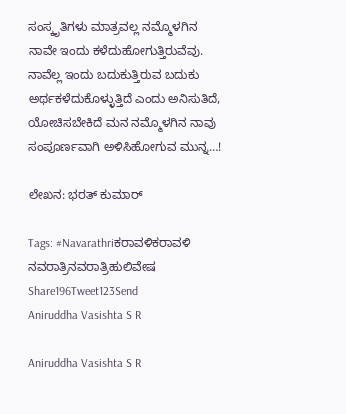ಸಂಸ್ಕೃತಿಗಳು ಮಾತ್ರವಲ್ಲ ನಮ್ಮೊಳಗಿನ ನಾವೇ ಇಂದು ಕಳೆದುಹೋಗುತ್ತಿರುವೆವು. ನಾವೆಲ್ಲ ಇಂದು ಬದುಕುತ್ತಿರುವ ಬದುಕು ಅರ್ಥಕಳೆದುಕೊಳ್ಳುತ್ತಿದೆ ಎಂದು ಅನಿಸುತಿದೆ, ಯೋಚಿಸಬೇಕಿದೆ ಮನ ನಮ್ಮೊಳಗಿನ ನಾವು ಸಂಪೂರ್ಣವಾಗಿ ಅಳಿಸಿಹೋಗುವ ಮುನ್ನ…!

ಲೇಖನ: ಭರತ್ ಕುಮಾರ್

Tags: #Navarathriಕರಾವಳಿಕರಾವಳಿ ನವರಾತ್ರಿನವರಾತ್ರಿಹುಲಿವೇಷ
Share196Tweet123Send
Aniruddha Vasishta S R

Aniruddha Vasishta S R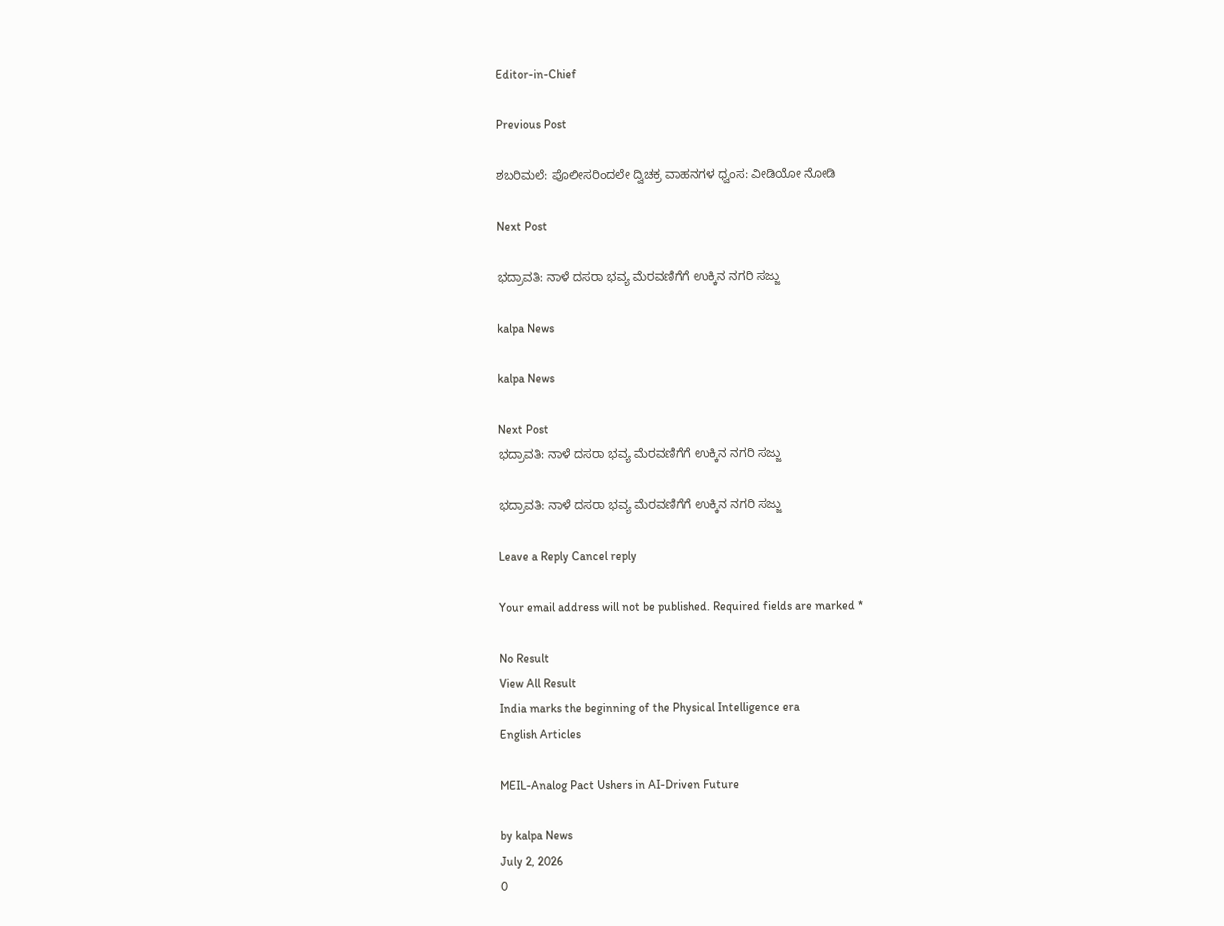Editor-in-Chief

Previous Post

ಶಬರಿಮಲೆ: ಪೊಲೀಸರಿಂದಲೇ ದ್ವಿಚಕ್ರ ವಾಹನಗಳ ಧ್ವಂಸ: ವೀಡಿಯೋ ನೋಡಿ

Next Post

ಭದ್ರಾವತಿ: ನಾಳೆ ದಸರಾ ಭವ್ಯ ಮೆರವಣಿಗೆಗೆ ಉಕ್ಕಿನ ನಗರಿ ಸಜ್ಜು

kalpa News

kalpa News

Next Post
ಭದ್ರಾವತಿ: ನಾಳೆ ದಸರಾ ಭವ್ಯ ಮೆರವಣಿಗೆಗೆ ಉಕ್ಕಿನ ನಗರಿ ಸಜ್ಜು

ಭದ್ರಾವತಿ: ನಾಳೆ ದಸರಾ ಭವ್ಯ ಮೆರವಣಿಗೆಗೆ ಉಕ್ಕಿನ ನಗರಿ ಸಜ್ಜು

Leave a Reply Cancel reply

Your email address will not be published. Required fields are marked *

No Result
View All Result
India marks the beginning of the Physical Intelligence era
English Articles

MEIL-Analog Pact Ushers in AI-Driven Future

by kalpa News
July 2, 2026
0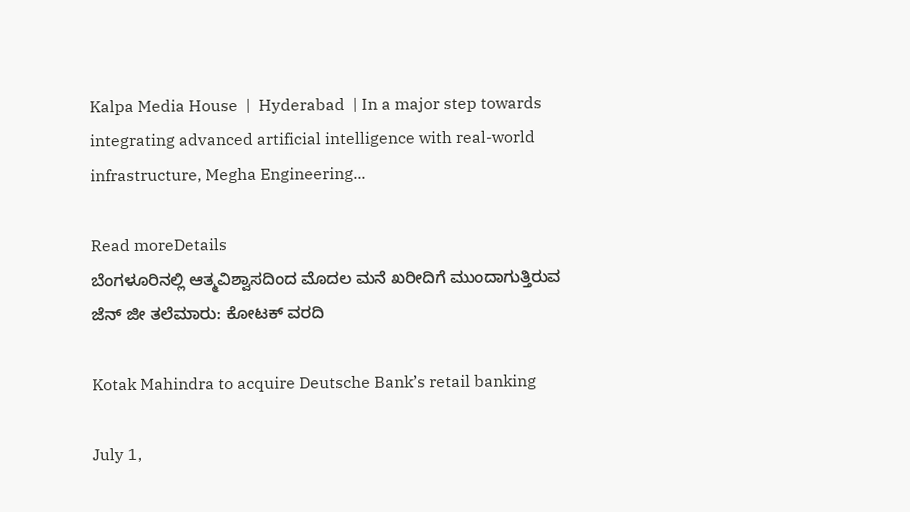Kalpa Media House  |  Hyderabad  | In a major step towards integrating advanced artificial intelligence with real-world infrastructure, Megha Engineering...

Read moreDetails
ಬೆಂಗಳೂರಿನಲ್ಲಿ ಆತ್ಮವಿಶ್ವಾಸದಿಂದ ಮೊದಲ ಮನೆ ಖರೀದಿಗೆ ಮುಂದಾಗುತ್ತಿರುವ ಜೆನ್ ಜೀ ತಲೆಮಾರು: ಕೋಟಕ್ ವರದಿ

Kotak Mahindra to acquire Deutsche Bank’s retail banking

July 1,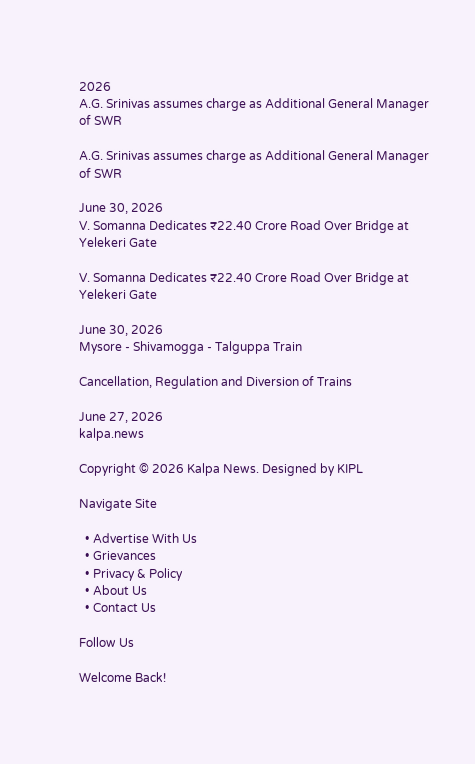2026
A.G. Srinivas assumes charge as Additional General Manager of SWR

A.G. Srinivas assumes charge as Additional General Manager of SWR

June 30, 2026
V. Somanna Dedicates ₹22.40 Crore Road Over Bridge at Yelekeri Gate

V. Somanna Dedicates ₹22.40 Crore Road Over Bridge at Yelekeri Gate

June 30, 2026
Mysore - Shivamogga - Talguppa Train

Cancellation, Regulation and Diversion of Trains

June 27, 2026
kalpa.news

Copyright © 2026 Kalpa News. Designed by KIPL

Navigate Site

  • Advertise With Us
  • Grievances
  • Privacy & Policy
  • About Us
  • Contact Us

Follow Us

Welcome Back!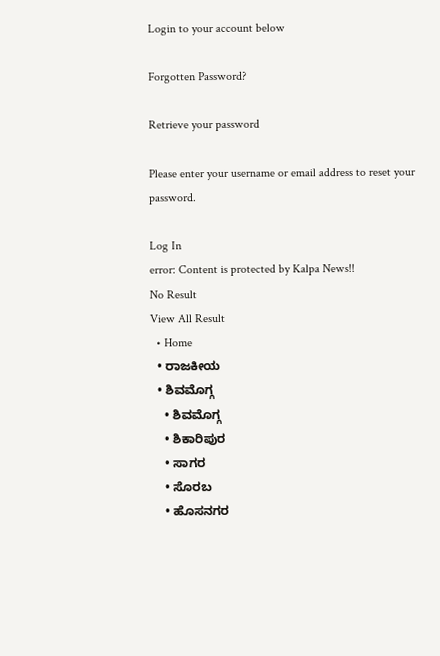Login to your account below

Forgotten Password?

Retrieve your password

Please enter your username or email address to reset your password.

Log In
error: Content is protected by Kalpa News!!
No Result
View All Result
  • Home
  • ರಾಜಕೀಯ
  • ಶಿವಮೊಗ್ಗ
    • ಶಿವಮೊಗ್ಗ
    • ಶಿಕಾರಿಪುರ
    • ಸಾಗರ
    • ಸೊರಬ
    • ಹೊಸನಗರ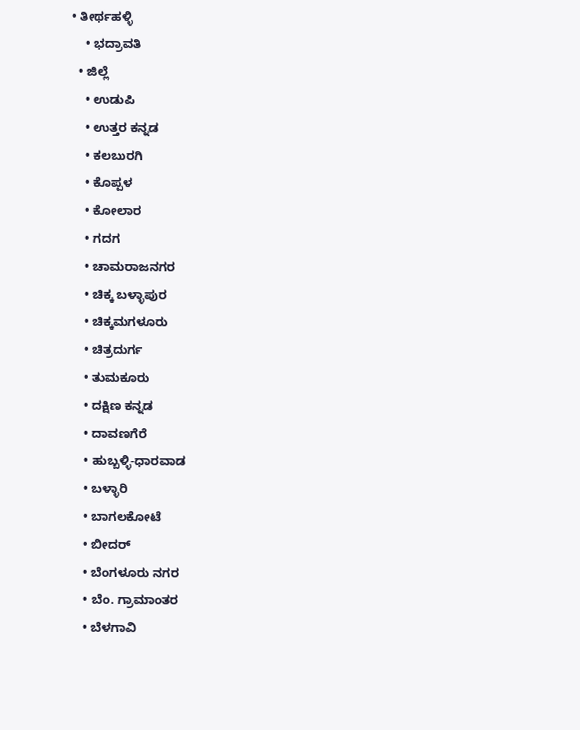• ತೀರ್ಥಹಳ್ಳಿ
    • ಭದ್ರಾವತಿ
  • ಜಿಲ್ಲೆ
    • ಉಡುಪಿ
    • ಉತ್ತರ ಕನ್ನಡ
    • ಕಲಬುರಗಿ
    • ಕೊಪ್ಪಳ
    • ಕೋಲಾರ
    • ಗದಗ
    • ಚಾಮರಾಜನಗರ
    • ಚಿಕ್ಕ ಬಳ್ಳಾಪುರ
    • ಚಿಕ್ಕಮಗಳೂರು
    • ಚಿತ್ರದುರ್ಗ
    • ತುಮಕೂರು
    • ದಕ್ಷಿಣ ಕನ್ನಡ
    • ದಾವಣಗೆರೆ
    • ಹುಬ್ಬಳ್ಳಿ-ಧಾರವಾಡ
    • ಬಳ್ಳಾರಿ
    • ಬಾಗಲಕೋಟೆ
    • ಬೀದರ್
    • ಬೆಂಗಳೂರು ನಗರ
    • ಬೆಂ. ಗ್ರಾಮಾಂತರ
    • ಬೆಳಗಾವಿ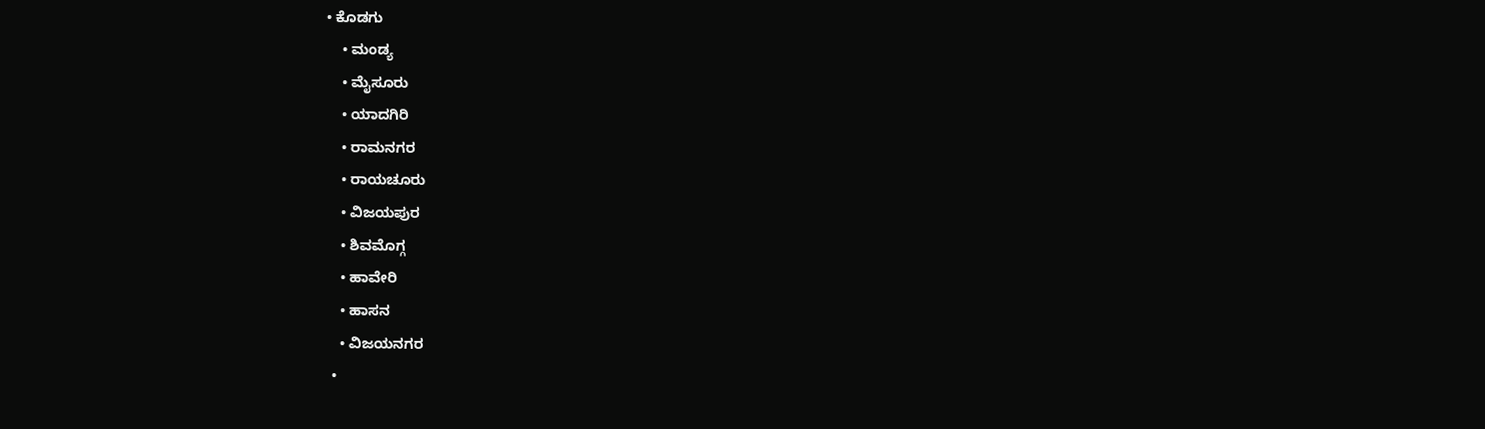• ಕೊಡಗು
    • ಮಂಡ್ಯ
    • ಮೈಸೂರು
    • ಯಾದಗಿರಿ
    • ರಾಮನಗರ
    • ರಾಯಚೂರು
    • ವಿಜಯಪುರ
    • ಶಿವಮೊಗ್ಗ
    • ಹಾವೇರಿ
    • ಹಾಸನ
    • ವಿಜಯನಗರ
  •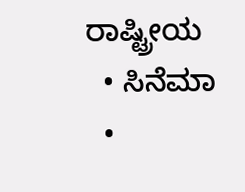ರಾಷ್ಟ್ರೀಯ
  • ಸಿನೆಮಾ
  •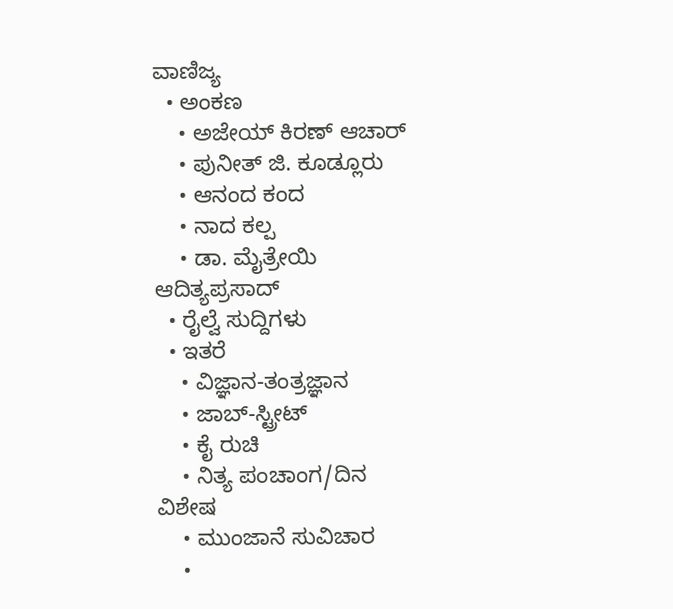ವಾಣಿಜ್ಯ
  • ಅಂಕಣ
    • ಅಜೇಯ್ ಕಿರಣ್ ಆಚಾರ್
    • ಪುನೀತ್ ಜಿ. ಕೂಡ್ಲೂರು
    • ಆನಂದ ಕಂದ
    • ನಾದ ಕಲ್ಪ
    • ಡಾ. ಮೈತ್ರೇಯಿ ಆದಿತ್ಯಪ್ರಸಾದ್
  • ರೈಲ್ವೆ ಸುದ್ದಿಗಳು
  • ಇತರೆ
    • ವಿಜ್ಞಾನ-ತಂತ್ರಜ್ಞಾನ
    • ಜಾಬ್-ಸ್ಟ್ರೀಟ್
    • ಕೈ ರುಚಿ
    • ನಿತ್ಯ ಪಂಚಾಂಗ/ದಿನ ವಿಶೇಷ
    • ಮುಂಜಾನೆ ಸುವಿಚಾರ
    •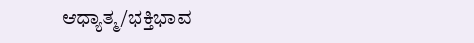ಆಧ್ಯಾತ್ಮ/ಭಕ್ತಿಭಾವ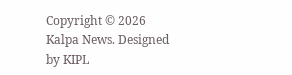Copyright © 2026 Kalpa News. Designed by KIPL